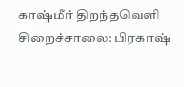காஷ்மீர் திறந்தவெளி சிறைச்சாலை: பிரகாஷ்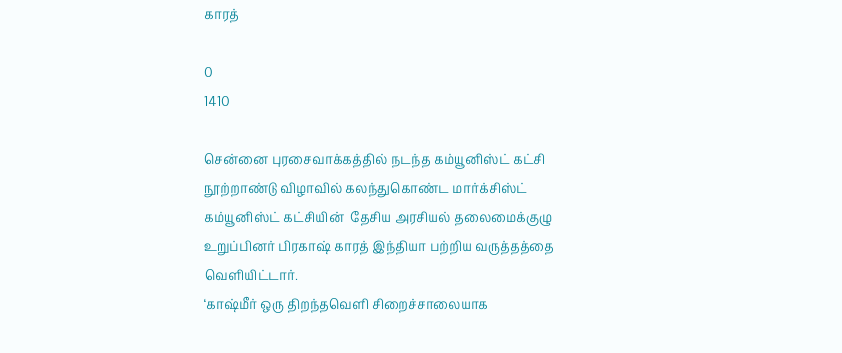காரத்

0
1410

சென்னை புரசைவாக்கத்தில் நடந்த கம்யூனிஸ்ட் கட்சி நூற்றாண்டு விழாவில் கலந்துகொண்ட மார்க்சிஸ்ட் கம்யூனிஸ்ட் கட்சியின்  தேசிய அரசியல் தலைமைக்குழு உறுப்பினர் பிரகாஷ் காரத் இந்தியா பற்றிய வருத்தத்தை வெளியிட்டார்.
‘காஷ்மீர் ஒரு திறந்தவெளி சிறைச்சாலையாக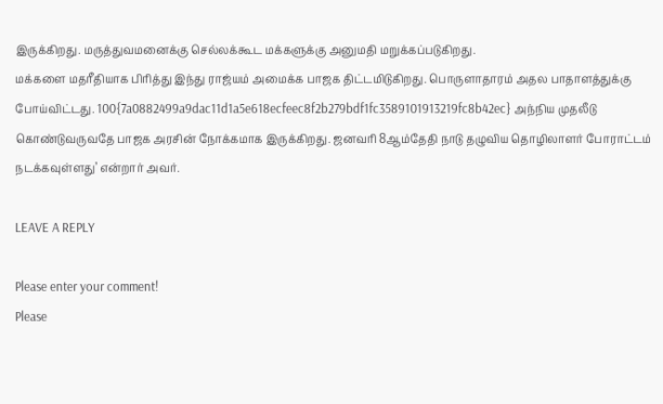இருக்கிறது. மருத்துவமனைக்கு செல்லக்கூட மக்களுக்கு அனுமதி மறுக்கப்படுகிறது.
மக்களை மதரீதியாக பிரித்து இந்து ராஜ்யம் அமைக்க பாஜக திட்டமிடுகிறது. பொருளாதாரம் அதல பாதாளத்துக்கு போய்விட்டது. 100{7a0882499a9dac11d1a5e618ecfeec8f2b279bdf1fc3589101913219fc8b42ec} அந்நிய முதலீடு கொண்டுவருவதே பாஜக அரசின் நோக்கமாக இருக்கிறது. ஜனவரி 8ஆம்தேதி நாடு தழுவிய தொழிலாளர் போராட்டம் நடக்கவுள்ளது’ என்றார் அவர்.

LEAVE A REPLY

Please enter your comment!
Please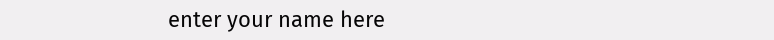enter your name here